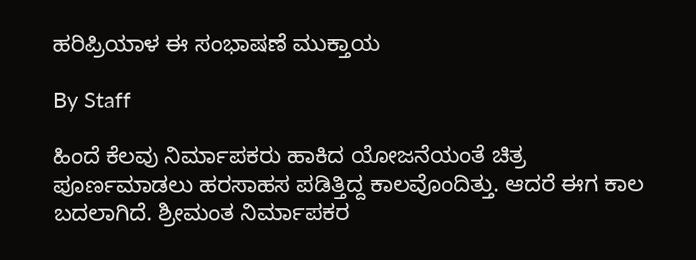ಹರಿಪ್ರಿಯಾಳ ಈ ಸಂಭಾಷಣೆ ಮುಕ್ತಾಯ

By Staff

ಹಿಂದೆ ಕೆಲವು ನಿರ್ಮಾಪಕರು ಹಾಕಿದ ಯೋಜನೆಯಂತೆ ಚಿತ್ರ ಪೂರ್ಣಮಾಡಲು ಹರಸಾಹಸ ಪಡಿತ್ತಿದ್ದ ಕಾಲವೊಂದಿತ್ತು. ಆದರೆ ಈಗ ಕಾಲ ಬದಲಾಗಿದೆ. ಶ್ರೀಮಂತ ನಿರ್ಮಾಪಕರ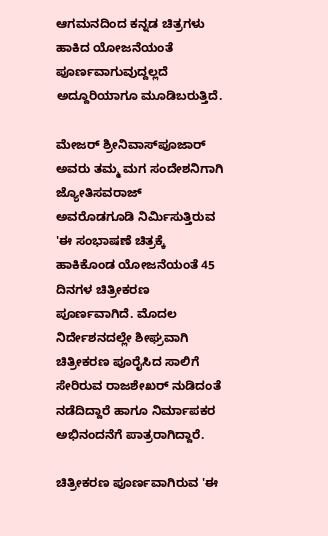ಆಗಮನದಿಂದ ಕನ್ನಡ ಚಿತ್ರಗಳು ಹಾಕಿದ ಯೋಜನೆಯಂತೆ ಪೂರ್ಣವಾಗುವುದ್ದಲ್ಲದೆ ಅದ್ದೂರಿಯಾಗೂ ಮೂಡಿಬರುತ್ತಿದೆ.

ಮೇಜರ್ ಶ್ರೀನಿವಾಸ್‌ಪೂಜಾರ್ ಅವರು ತಮ್ಮ ಮಗ ಸಂದೇಶನಿಗಾಗಿ ಜ್ಯೋತಿಸವರಾಜ್ ಅವರೊಡಗೂಡಿ ನಿರ್ಮಿಸುತ್ತಿರುವ 'ಈ ಸಂಭಾಷಣೆ ಚಿತ್ರಕ್ಕೆ ಹಾಕಿಕೊಂಡ ಯೋಜನೆಯಂತೆ 45 ದಿನಗಳ ಚಿತ್ರೀಕರಣ ಪೂರ್ಣವಾಗಿದೆ. ಮೊದಲ ನಿರ್ದೇಶನದಲ್ಲೇ ಶೀಘ್ರವಾಗಿ ಚಿತ್ರೀಕರಣ ಪೂರೈಸಿದ ಸಾಲಿಗೆ ಸೇರಿರುವ ರಾಜಶೇಖರ್ ನುಡಿದಂತೆ ನಡೆದಿದ್ದಾರೆ ಹಾಗೂ ನಿರ್ಮಾಪಕರ ಅಭಿನಂದನೆಗೆ ಪಾತ್ರರಾಗಿದ್ದಾರೆ.

ಚಿತ್ರೀಕರಣ ಪೂರ್ಣವಾಗಿರುವ 'ಈ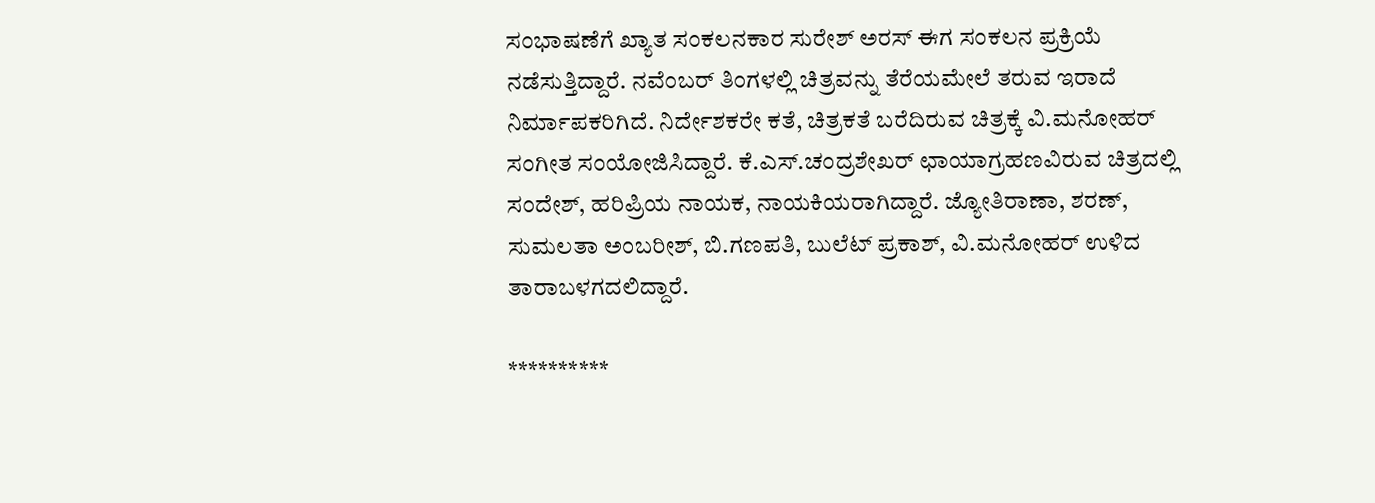ಸಂಭಾಷಣೆಗೆ ಖ್ಯಾತ ಸಂಕಲನಕಾರ ಸುರೇಶ್ ಅರಸ್ ಈಗ ಸಂಕಲನ ಪ್ರಕ್ರಿಯೆ ನಡೆಸುತ್ತಿದ್ದಾರೆ. ನವೆಂಬರ್ ತಿಂಗಳಲ್ಲಿ ಚಿತ್ರವನ್ನು ತೆರೆಯಮೇಲೆ ತರುವ ಇರಾದೆ ನಿರ್ಮಾಪಕರಿಗಿದೆ. ನಿರ್ದೇಶಕರೇ ಕತೆ, ಚಿತ್ರಕತೆ ಬರೆದಿರುವ ಚಿತ್ರಕ್ಕೆ ವಿ.ಮನೋಹರ್ ಸಂಗೀತ ಸಂಯೋಜಿಸಿದ್ದಾರೆ. ಕೆ.ಎಸ್.ಚಂದ್ರಶೇಖರ್ ಛಾಯಾಗ್ರಹಣವಿರುವ ಚಿತ್ರದಲ್ಲಿ ಸಂದೇಶ್, ಹರಿಪ್ರಿಯ ನಾಯಕ, ನಾಯಕಿಯರಾಗಿದ್ದಾರೆ. ಜ್ಯೋತಿರಾಣಾ, ಶರಣ್, ಸುಮಲತಾ ಅಂಬರೀಶ್, ಬಿ.ಗಣಪತಿ, ಬುಲೆಟ್ ಪ್ರಕಾಶ್, ವಿ.ಮನೋಹರ್ ಉಳಿದ ತಾರಾಬಳಗದಲಿದ್ದಾರೆ.

**********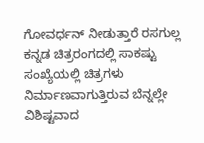ಗೋವರ್ಧನ್ ನೀಡುತ್ತಾರೆ ರಸಗುಲ್ಲ
ಕನ್ನಡ ಚಿತ್ರರಂಗದಲ್ಲಿ ಸಾಕಷ್ಟು ಸಂಖ್ಯೆಯಲ್ಲಿ ಚಿತ್ರಗಳು ನಿರ್ಮಾಣವಾಗುತ್ತಿರುವ ಬೆನ್ನಲ್ಲೇ ವಿಶಿಷ್ಟವಾದ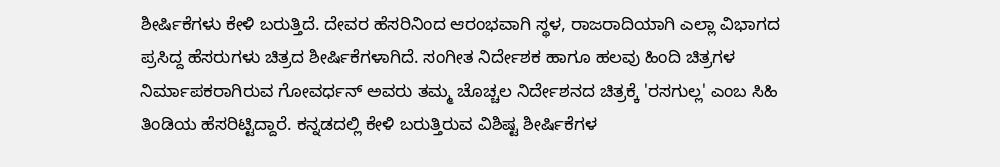ಶೀರ್ಷಿಕೆಗಳು ಕೇಳಿ ಬರುತ್ತಿದೆ. ದೇವರ ಹೆಸರಿನಿಂದ ಆರಂಭವಾಗಿ ಸ್ಥಳ, ರಾಜರಾದಿಯಾಗಿ ಎಲ್ಲಾ ವಿಭಾಗದ ಪ್ರಸಿದ್ದ ಹೆಸರುಗಳು ಚಿತ್ರದ ಶೀರ್ಷಿಕೆಗಳಾಗಿದೆ. ಸಂಗೀತ ನಿರ್ದೇಶಕ ಹಾಗೂ ಹಲವು ಹಿಂದಿ ಚಿತ್ರಗಳ ನಿರ್ಮಾಪಕರಾಗಿರುವ ಗೋವರ್ಧನ್ ಅವರು ತಮ್ಮ ಚೊಚ್ಚಲ ನಿರ್ದೇಶನದ ಚಿತ್ರಕ್ಕೆ 'ರಸಗುಲ್ಲ' ಎಂಬ ಸಿಹಿ ತಿಂಡಿಯ ಹೆಸರಿಟ್ಟಿದ್ದಾರೆ. ಕನ್ನಡದಲ್ಲಿ ಕೇಳಿ ಬರುತ್ತಿರುವ ವಿಶಿಷ್ಟ ಶೀರ್ಷಿಕೆಗಳ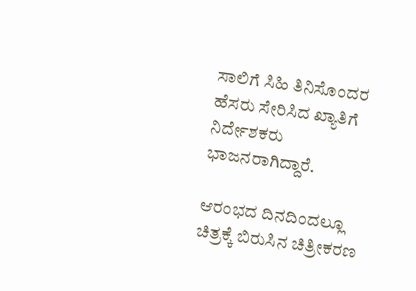ಸಾಲಿಗೆ ಸಿಹಿ ತಿನಿಸೊಂದರ ಹೆಸರು ಸೇರಿಸಿದ ಖ್ಯಾತಿಗೆ ನಿರ್ದೇಶಕರು ಭಾಜನರಾಗಿದ್ದಾರೆ.

ಆರಂಭದ ದಿನದಿಂದಲ್ಲೂ ಚಿತ್ರಕ್ಕೆ ಬಿರುಸಿನ ಚಿತ್ರೀಕರಣ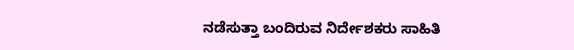ನಡೆಸುತ್ತಾ ಬಂದಿರುವ ನಿರ್ದೇಶಕರು ಸಾಹಿತಿ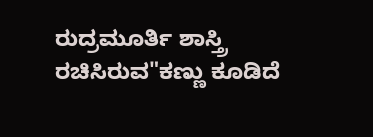ರುದ್ರಮೂರ್ತಿ ಶಾಸ್ತ್ರಿ ರಚಿಸಿರುವ"ಕಣ್ಣು ಕೂಡಿದೆ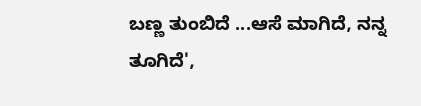ಬಣ್ಣ ತುಂಬಿದೆ ...ಆಸೆ ಮಾಗಿದೆ, ನನ್ನ ತೂಗಿದೆ',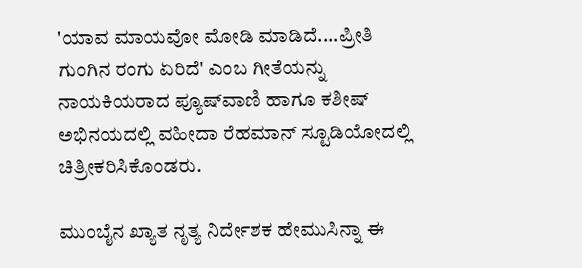'ಯಾವ ಮಾಯವೋ ಮೋಡಿ ಮಾಡಿದೆ....ಪ್ರೀತಿ ಗುಂಗಿನ ರಂಗು ಏರಿದೆ' ಎಂಬ ಗೀತೆಯನ್ನು ನಾಯಕಿಯರಾದ ಪ್ಯೂಷ್‌ವಾಣಿ ಹಾಗೂ ಕಶೀಷ್ ಅಭಿನಯದಲ್ಲಿ ವಹೀದಾ ರೆಹಮಾನ್ ಸ್ಟೂಡಿಯೋದಲ್ಲಿ ಚಿತ್ರೀಕರಿಸಿಕೊಂಡರು.

ಮುಂಬೈನ ಖ್ಯಾತ ನೃತ್ಯ ನಿರ್ದೇಶಕ ಹೇಮುಸಿನ್ನಾ ಈ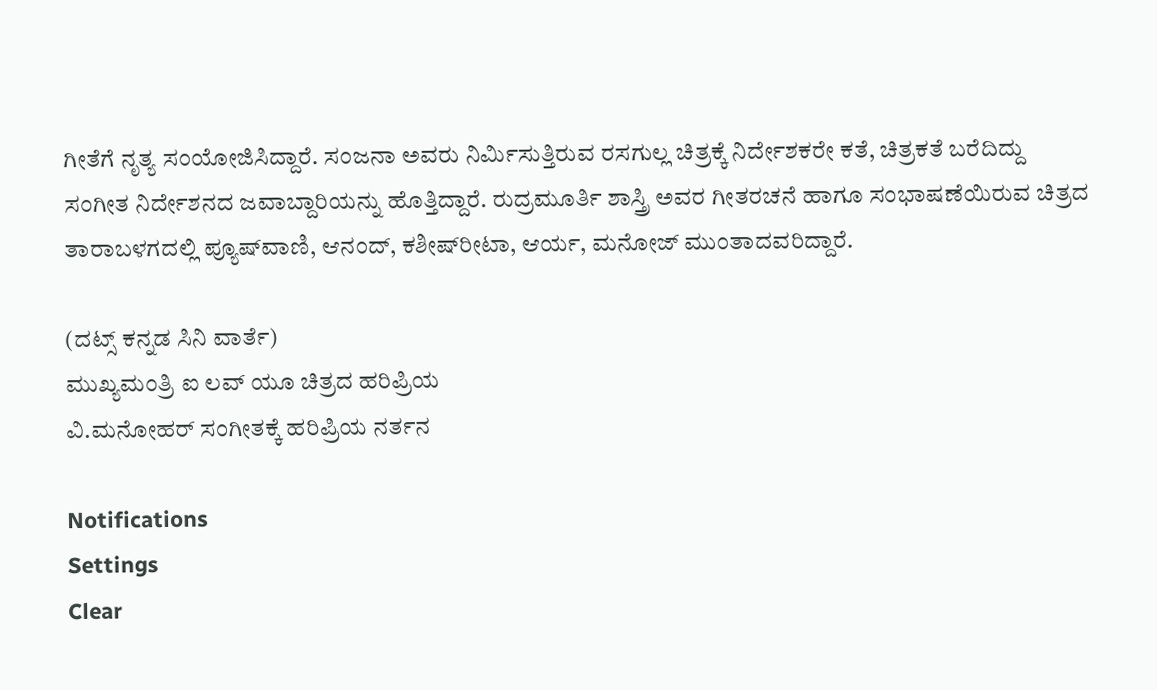ಗೀತೆಗೆ ನೃತ್ಯ ಸಂಯೋಜಿಸಿದ್ದಾರೆ. ಸಂಜನಾ ಅವರು ನಿರ್ಮಿಸುತ್ತಿರುವ ರಸಗುಲ್ಲ ಚಿತ್ರಕ್ಕೆ ನಿರ್ದೇಶಕರೇ ಕತೆ, ಚಿತ್ರಕತೆ ಬರೆದಿದ್ದು ಸಂಗೀತ ನಿರ್ದೇಶನದ ಜವಾಬ್ದಾರಿಯನ್ನು ಹೊತ್ತಿದ್ದಾರೆ. ರುದ್ರಮೂರ್ತಿ ಶಾಸ್ತ್ರಿ ಅವರ ಗೀತರಚನೆ ಹಾಗೂ ಸಂಭಾಷಣೆಯಿರುವ ಚಿತ್ರದ ತಾರಾಬಳಗದಲ್ಲಿ ಪ್ಯೂಷ್‌ವಾಣಿ, ಆನಂದ್, ಕಶೀಷ್‌ರೀಟಾ, ಆರ್ಯ, ಮನೋಜ್ ಮುಂತಾದವರಿದ್ದಾರೆ.

(ದಟ್ಸ್ ಕನ್ನಡ ಸಿನಿ ವಾರ್ತೆ)
ಮುಖ್ಯಮಂತ್ರಿ ಐ ಲವ್ ಯೂ ಚಿತ್ರದ ಹರಿಪ್ರಿಯ
ವಿ.ಮನೋಹರ್ ಸಂಗೀತಕ್ಕೆ ಹರಿಪ್ರಿಯ ನರ್ತನ

Notifications
Settings
Clear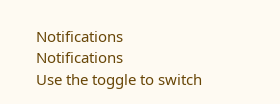Notifications
Notifications
Use the toggle to switch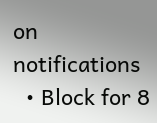on notifications
  • Block for 8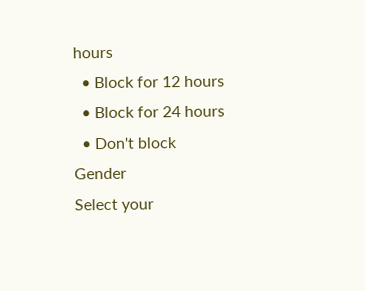hours
  • Block for 12 hours
  • Block for 24 hours
  • Don't block
Gender
Select your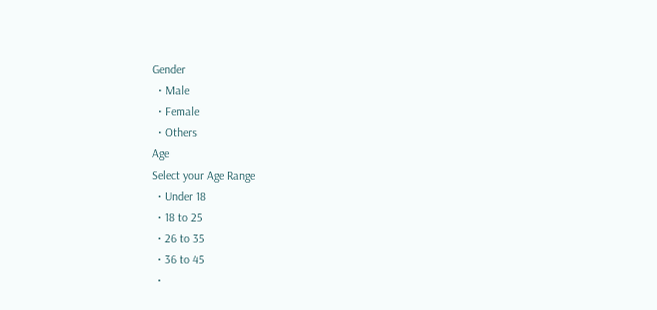Gender
  • Male
  • Female
  • Others
Age
Select your Age Range
  • Under 18
  • 18 to 25
  • 26 to 35
  • 36 to 45
  •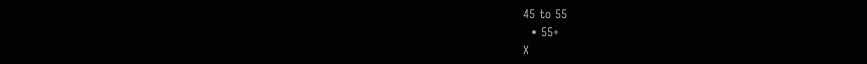45 to 55
  • 55+
X